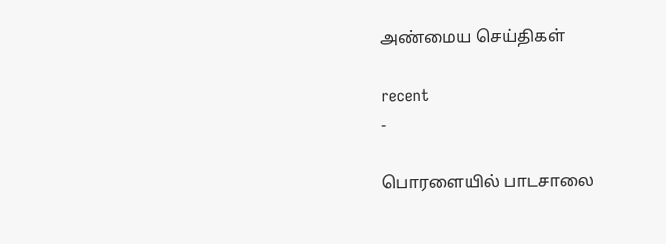அண்மைய செய்திகள்

recent
-

பொரளையில் பாடசாலை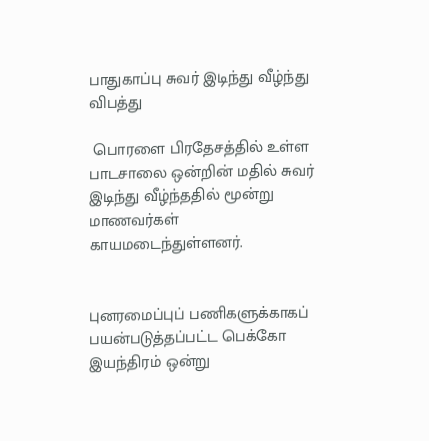பாதுகாப்பு சுவர் இடிந்து வீழ்ந்து விபத்து

 பொரளை பிரதேசத்தில் உள்ள பாடசாலை ஒன்றின் மதில் சுவர் இடிந்து வீழ்ந்ததில் மூன்று மாணவர்கள் காயமடைந்துள்ளனர்.


புனரமைப்புப் பணிகளுக்காகப் பயன்படுத்தப்பட்ட பெக்கோ இயந்திரம் ஒன்று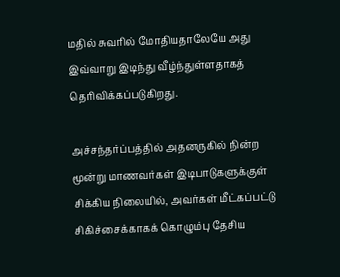மதில் சுவரில் மோதியதாலேயே அது இவ்வாறு இடிந்து வீழ்ந்துள்ளதாகத் தெரிவிக்கப்படுகிறது.

அச்சந்தர்ப்பத்தில் அதனருகில் நின்ற மூன்று மாணவர்கள் இடிபாடுகளுக்குள் சிக்கிய நிலையில், அவர்கள் மீட்கப்பட்டு சிகிச்சைக்காகக் கொழும்பு தேசிய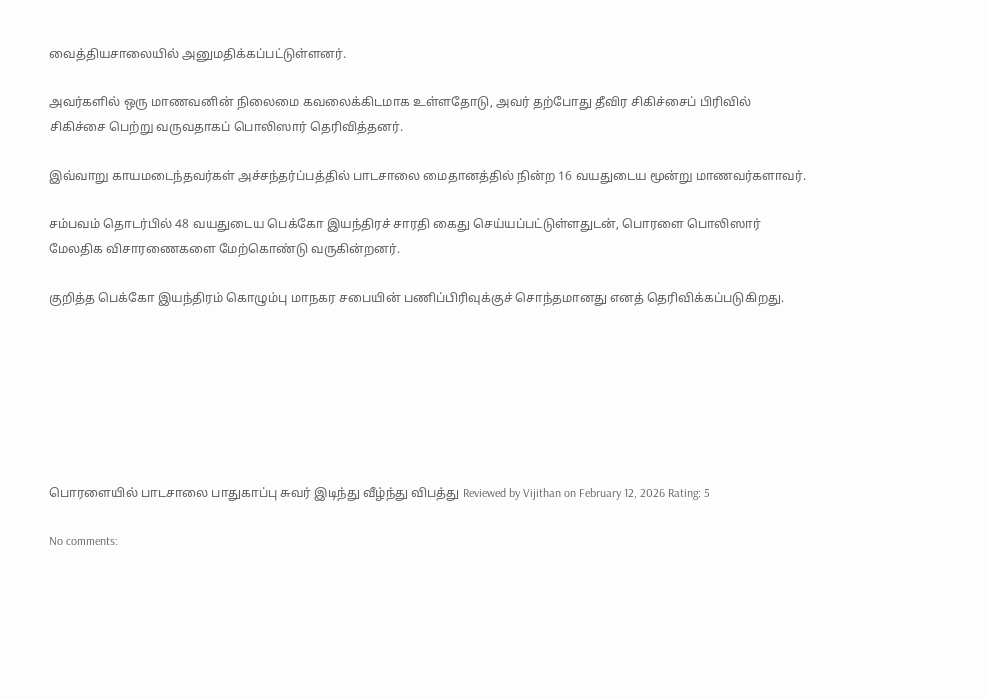வைத்தியசாலையில் அனுமதிக்கப்பட்டுள்ளனர்.

அவர்களில் ஒரு மாணவனின் நிலைமை கவலைக்கிடமாக உள்ளதோடு, அவர் தற்போது தீவிர சிகிச்சைப் பிரிவில் சிகிச்சை பெற்று வருவதாகப் பொலிஸார் தெரிவித்தனர்.

இவ்வாறு காயமடைந்தவர்கள் அச்சந்தர்ப்பத்தில் பாடசாலை மைதானத்தில் நின்ற 16 வயதுடைய மூன்று மாணவர்களாவர்.

சம்பவம் தொடர்பில் 48 வயதுடைய பெக்கோ இயந்திரச் சாரதி கைது செய்யப்பட்டுள்ளதுடன், பொரளை பொலிஸார் மேலதிக விசாரணைகளை மேற்கொண்டு வருகின்றனர்.

குறித்த பெக்கோ இயந்திரம் கொழும்பு மாநகர சபையின் பணிப்பிரிவுக்குச் சொந்தமானது எனத் தெரிவிக்கப்படுகிறது.







பொரளையில் பாடசாலை பாதுகாப்பு சுவர் இடிந்து வீழ்ந்து விபத்து Reviewed by Vijithan on February 12, 2026 Rating: 5

No comments: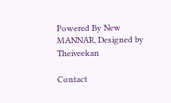Powered By New MANNAR, Designed by Theiveekan

Contact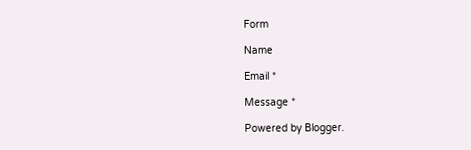Form

Name

Email *

Message *

Powered by Blogger.